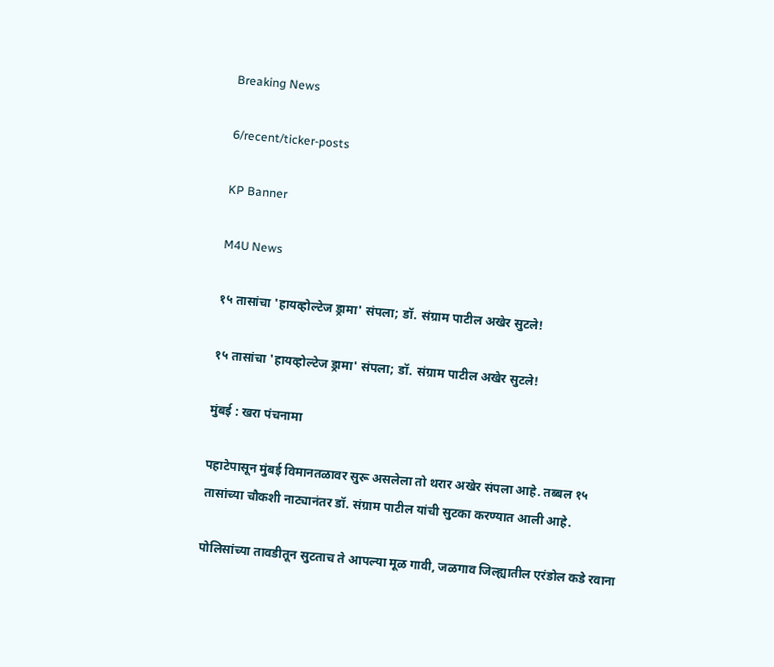Breaking News

6/recent/ticker-posts

KP Banner

M4U News

१५ तासांचा 'हायव्होल्टेज ड्रामा' संपला; डॉ. संग्राम पाटील अखेर सुटले!

१५ तासांचा 'हायव्होल्टेज ड्रामा' संपला; डॉ. संग्राम पाटील अखेर सुटले!

मुंबई : खरा पंचनामा

पहाटेपासून मुंबई विमानतळावर सुरू असलेला तो थरार अखेर संपला आहे. तब्बल १५ तासांच्या चौकशी नाट्यानंतर डॉ. संग्राम पाटील यांची सुटका करण्यात आली आहे.

पोलिसांच्या तावडीतून सुटताच ते आपल्या मूळ गावी, जळगाव जिल्ह्यातील एरंडोल कडे रवाना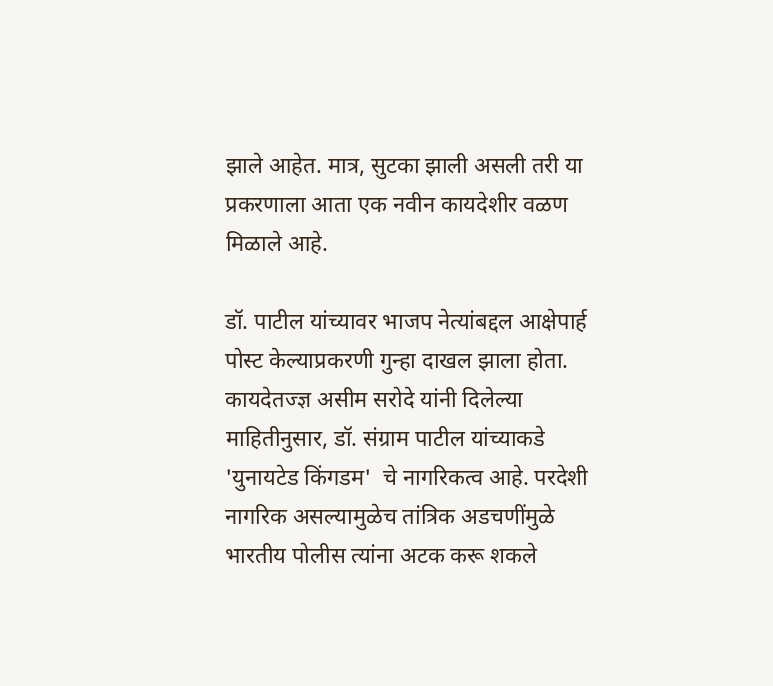झाले आहेत. मात्र, सुटका झाली असली तरी या प्रकरणाला आता एक नवीन कायदेशीर वळण मिळाले आहे.

डॉ. पाटील यांच्यावर भाजप नेत्यांबद्दल आक्षेपार्ह पोस्ट केल्याप्रकरणी गुन्हा दाखल झाला होता. कायदेतज्ज्ञ असीम सरोदे यांनी दिलेल्या माहितीनुसार, डॉ. संग्राम पाटील यांच्याकडे 'युनायटेड किंगडम'  चे नागरिकत्व आहे. परदेशी नागरिक असल्यामुळेच तांत्रिक अडचणींमुळे भारतीय पोलीस त्यांना अटक करू शकले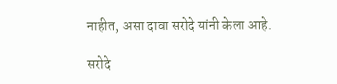नाहीत, असा दावा सरोदे यांनी केला आहे.

सरोदे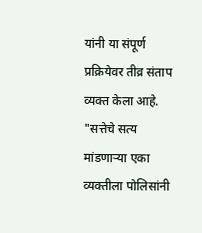यांनी या संपूर्ण प्रक्रियेवर तीव्र संताप व्यक्त केला आहे. "सत्तेचे सत्य मांडणाऱ्या एका व्यक्तीला पोलिसांनी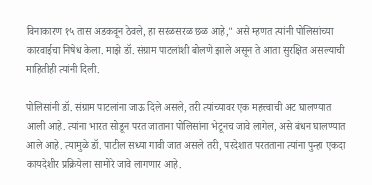विनाकारण १५ तास अडकवून ठेवले, हा सरळसरळ छळ आहे," असे म्हणत त्यांनी पोलिसांच्या कारवाईचा निषेध केला. माझे डॉ. संग्राम पाटलांशी बोलणे झाले असून ते आता सुरक्षित असल्याची माहितीही त्यांनी दिली.

पोलिसांनी डॉ. संग्राम पाटलांना जाऊ दिले असले, तरी त्यांच्यावर एक महत्त्वाची अट घालण्यात आली आहे. त्यांना भारत सोडून परत जाताना पोलिसांना भेटूनच जावे लागेल, असे बंधन घालण्यात आले आहे. त्यामुळे डॉ. पाटील सध्या गावी जात असले तरी, परदेशात परतताना त्यांना पुन्हा एकदा कायदेशीर प्रक्रियेला सामोरे जावे लागणार आहे.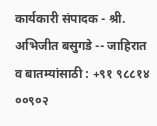कार्यकारी संपादक - श्री. अभिजीत बसुगडे -- जाहिरात व बातम्यांसाठी : +९१ ९८८१४ ००९०२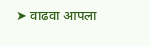➤ वाढवा आपला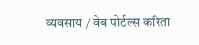व्यवसाय / वेब पोर्टल्स करिता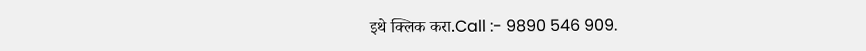इथे क्लिक करा.Call :- 9890 546 909.